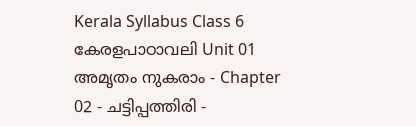Kerala Syllabus Class 6 കേരളപാഠാവലി Unit 01 അമൃതം നുകരാം - Chapter 02 - ചട്ടിപ്പത്തിരി -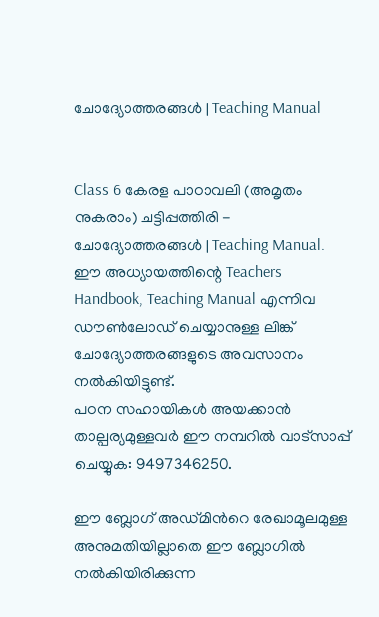ചോദ്യോത്തരങ്ങൾ | Teaching Manual


Class 6 കേരള പാഠാവലി (അമൃതം നുകരാം) ചട്ടിപ്പത്തിരി - ചോദ്യോത്തരങ്ങൾ | Teaching Manual. ഈ അധ്യായത്തിന്റെ Teachers Handbook, Teaching Manual എന്നിവ ഡൗൺലോഡ് ചെയ്യാനുള്ള ലിങ്ക് ചോദ്യോത്തരങ്ങളുടെ അവസാനം നൽകിയിട്ടുണ്ട്.
പഠന സഹായികൾ അയക്കാൻ താല്പര്യമുള്ളവർ ഈ നമ്പറിൽ വാട്സാപ്പ് ചെയ്യുക: 9497346250.

ഈ ബ്ലോഗ് അഡ്‌മിൻറെ രേഖാമൂലമുള്ള അനുമതിയില്ലാതെ ഈ ബ്ലോഗിൽ നൽകിയിരിക്കുന്ന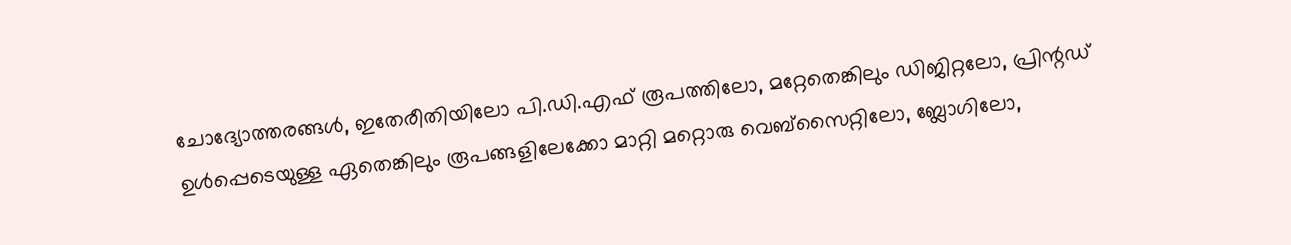ചോദ്യോത്തരങ്ങൾ, ഇതേരീതിയിലോ പി.ഡി.എഫ് രൂപത്തിലോ, മറ്റേതെങ്കിലും ഡിജിറ്റലോ, പ്രിന്റഡ് ഉൾപ്പെടെയുള്ള ഏതെങ്കിലും രൂപങ്ങളിലേക്കോ മാറ്റി മറ്റൊരു വെബ്സൈറ്റിലോ, ബ്ലോഗിലോ,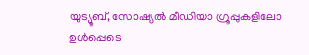യുട്യൂബ്, സോഷ്യൽ മീഡിയാ ഗ്രൂപ്പുകളിലോ ഉൾപ്പെടെ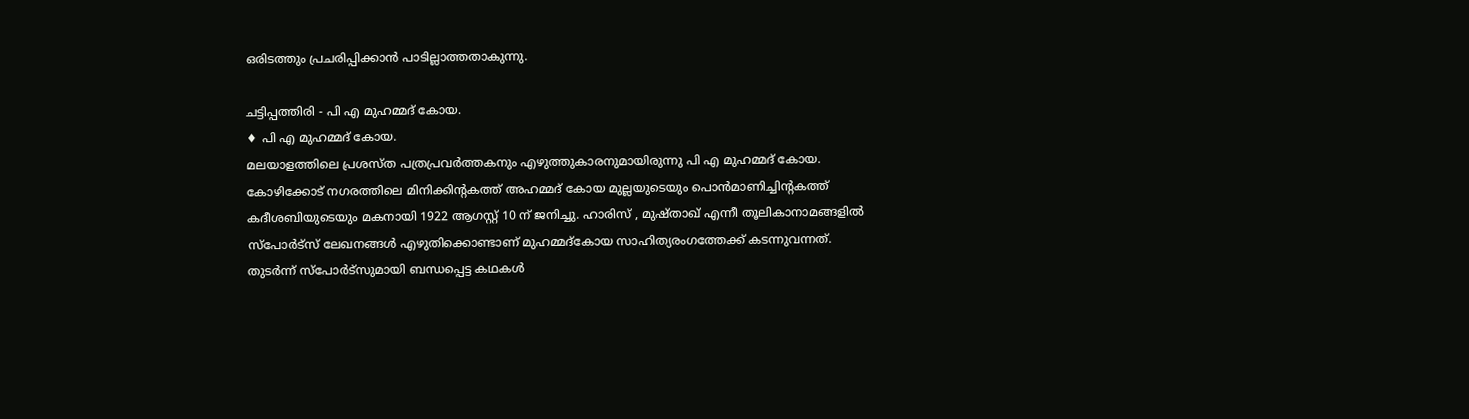ഒരിടത്തും പ്രചരിപ്പിക്കാൻ പാടില്ലാത്തതാകുന്നു.

ചട്ടിപ്പത്തിരി - പി എ മുഹമ്മദ് കോയ.
♦ പി എ മുഹമ്മദ് കോയ.
മലയാളത്തിലെ പ്രശസ്ത പത്രപ്രവര്‍ത്തകനും എഴുത്തുകാരനുമായിരുന്നു പി എ മുഹമ്മദ് കോയ. കോഴിക്കോട് നഗരത്തിലെ മിനിക്കിന്റകത്ത് അഹമ്മദ് കോയ മുല്ലയുടെയും പൊന്‍മാണിച്ചിന്റകത്ത് കദീശബിയുടെയും മകനായി 1922 ആഗസ്റ്റ് 10 ന് ജനിച്ചു. ഹാരിസ് , മുഷ്താഖ് എന്നീ തൂലികാനാമങ്ങളിൽ സ്പോർട്സ് ലേഖനങ്ങൾ എഴുതിക്കൊണ്ടാണ് മുഹമ്മദ്കോയ സാഹിത്യരംഗത്തേക്ക് കടന്നുവന്നത്. തുടർന്ന് സ്പോർട്സുമായി ബന്ധപ്പെട്ട കഥകൾ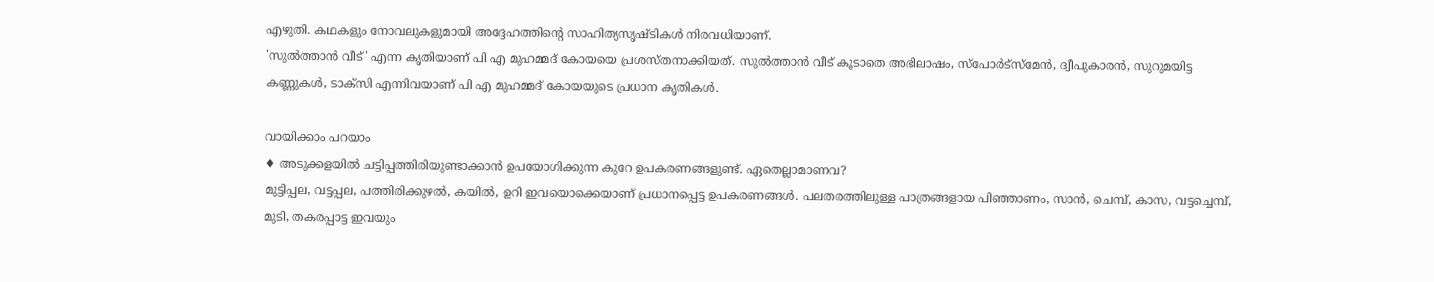എഴുതി. കഥകളും നോവലുകളുമായി അദ്ദേഹത്തിന്റെ സാഹിത്യസൃഷ്ടികൾ നിരവധിയാണ്.
'സുല്‍ത്താന്‍ വീട്' എന്ന കൃതിയാണ് പി എ മുഹമ്മദ് കോയയെ പ്രശസ്തനാക്കിയത്. സുല്‍ത്താന്‍ വീട് കൂടാതെ അഭിലാഷം, സ്‌പോര്‍ട്‌സ്‌മേന്‍, ദ്വീപുകാരന്‍, സുറുമയിട്ട കണ്ണുകള്‍, ടാക്‌സി എന്നിവയാണ് പി എ മുഹമ്മദ് കോയയുടെ പ്രധാന കൃതികള്‍.

വായിക്കാം പറയാം
♦ അടുക്കളയിൽ ചട്ടിപ്പത്തിരിയുണ്ടാക്കാൻ ഉപയോഗിക്കുന്ന കുറേ ഉപകരണങ്ങളുണ്ട്. ഏതെല്ലാമാണവ?
മുട്ടിപ്പല, വട്ടപ്പല, പത്തിരിക്കുഴൽ, കയിൽ, ഉറി ഇവയൊക്കെയാണ് പ്രധാനപ്പെട്ട ഉപകരണങ്ങൾ. പലതരത്തിലുള്ള പാത്രങ്ങളായ പിഞ്ഞാണം, സാൻ, ചെമ്പ്, കാസ, വട്ടച്ചെമ്പ്, മുടി, തകരപ്പാട്ട ഇവയും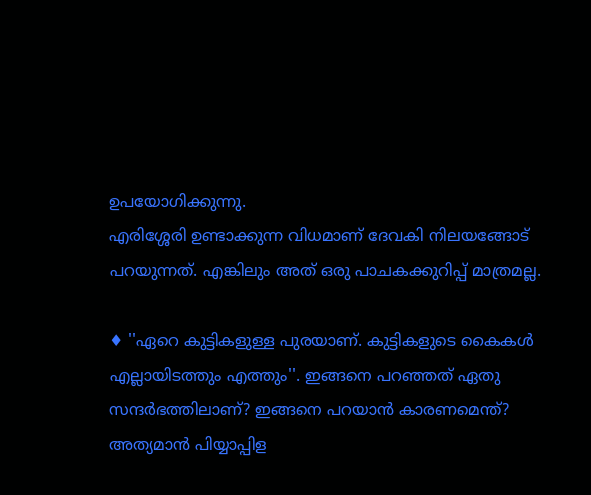ഉപയോഗിക്കുന്നു.
എരിശ്ശേരി ഉണ്ടാക്കുന്ന വിധമാണ് ദേവകി നിലയങ്ങോട് പറയുന്നത്. എങ്കിലും അത് ഒരു പാചകക്കുറിപ്പ് മാത്രമല്ല.

♦ ''ഏറെ കുട്ടികളുള്ള പുരയാണ്. കുട്ടികളുടെ കൈകൾ എല്ലായിടത്തും എത്തും''. ഇങ്ങനെ പറഞ്ഞത് ഏതു സന്ദർഭത്തിലാണ്? ഇങ്ങനെ പറയാൻ കാരണമെന്ത്?
അത്യമാൻ പിയ്യാപ്പിള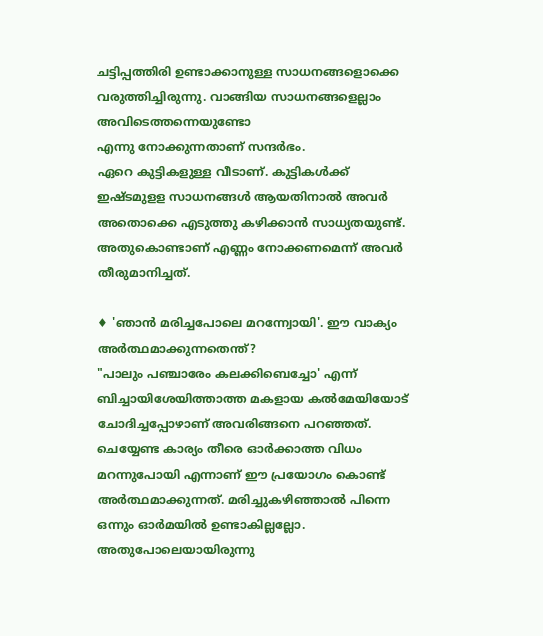ചട്ടിപ്പത്തിരി ഉണ്ടാക്കാനുള്ള സാധനങ്ങളൊക്കെ വരുത്തിച്ചിരുന്നു. വാങ്ങിയ സാധനങ്ങളെല്ലാം അവിടെത്തന്നെയുണ്ടോ
എന്നു നോക്കുന്നതാണ് സന്ദർഭം.
ഏറെ കുട്ടികളുള്ള വീടാണ്. കുട്ടികൾക്ക് ഇഷ്ടമുളള സാധനങ്ങൾ ആയതിനാൽ അവർ അതൊക്കെ എടുത്തു കഴിക്കാൻ സാധ്യതയുണ്ട്. അതുകൊണ്ടാണ് എണ്ണം നോക്കണമെന്ന് അവർ തീരുമാനിച്ചത്.

♦ 'ഞാൻ മരിച്ചപോലെ മറന്ന്വോയി'. ഈ വാക്യം അർത്ഥമാക്കുന്നതെന്ത്?
"പാലും പഞ്ചാരേം കലക്കിബെച്ചോ' എന്ന് ബിച്ചായിശേയിത്താത്ത മകളായ കൽമേയിയോട് ചോദിച്ചപ്പോഴാണ് അവരിങ്ങനെ പറഞ്ഞത്. ചെയ്യേണ്ട കാര്യം തീരെ ഓർക്കാത്ത വിധം മറന്നുപോയി എന്നാണ് ഈ പ്രയോഗം കൊണ്ട് അർത്ഥമാക്കുന്നത്. മരിച്ചുകഴിഞ്ഞാൽ പിന്നെ ഒന്നും ഓർമയിൽ ഉണ്ടാകില്ലല്ലോ. അതുപോലെയായിരുന്നു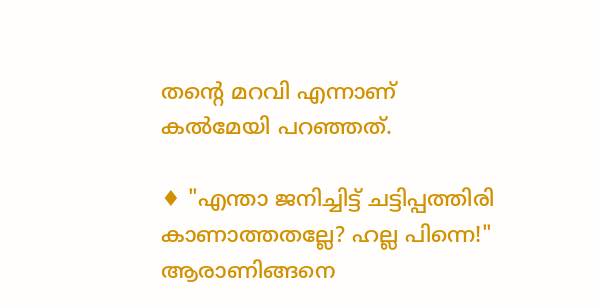തന്റെ മറവി എന്നാണ് കൽമേയി പറഞ്ഞത്.

♦ "എന്താ ജനിച്ചിട്ട് ചട്ടിപ്പത്തിരി കാണാത്തതല്ലേ? ഹല്ല പിന്നെ!" ആരാണിങ്ങനെ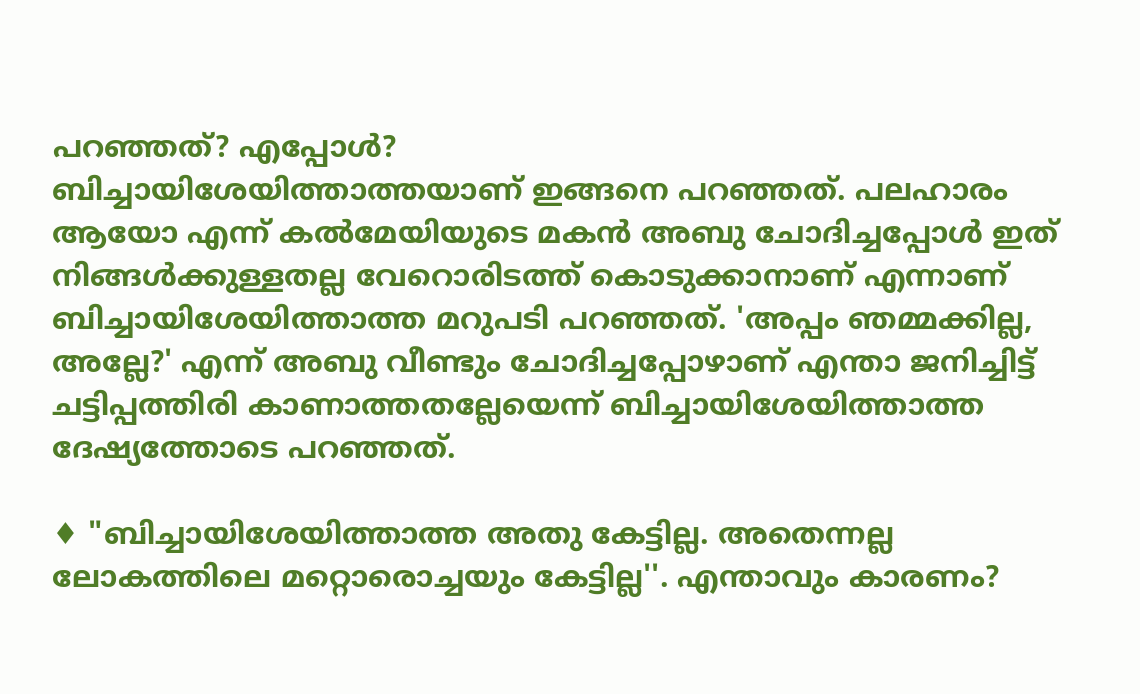പറഞ്ഞത്? എപ്പോൾ?
ബിച്ചായിശേയിത്താത്തയാണ് ഇങ്ങനെ പറഞ്ഞത്. പലഹാരം ആയോ എന്ന് കൽമേയിയുടെ മകൻ അബു ചോദിച്ചപ്പോൾ ഇത് നിങ്ങൾക്കുള്ളതല്ല വേറൊരിടത്ത് കൊടുക്കാനാണ് എന്നാണ് ബിച്ചായിശേയിത്താത്ത മറുപടി പറഞ്ഞത്. 'അപ്പം ഞമ്മക്കില്ല, അല്ലേ?' എന്ന് അബു വീണ്ടും ചോദിച്ചപ്പോഴാണ് എന്താ ജനിച്ചിട്ട് ചട്ടിപ്പത്തിരി കാണാത്തതല്ലേയെന്ന് ബിച്ചായിശേയിത്താത്ത ദേഷ്യത്തോടെ പറഞ്ഞത്.

♦ "ബിച്ചായിശേയിത്താത്ത അതു കേട്ടില്ല. അതെന്നല്ല ലോകത്തിലെ മറ്റൊരൊച്ചയും കേട്ടില്ല''. എന്താവും കാരണം?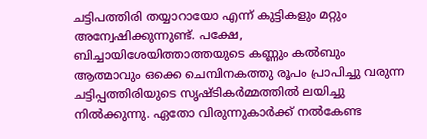ചട്ടിപത്തിരി തയ്യാറായോ എന്ന് കുട്ടികളും മറ്റും അന്വേഷിക്കുന്നുണ്ട്. പക്ഷേ, ബിച്ചായിശേയിത്താത്തയുടെ കണ്ണും കൽബും ആത്മാവും ഒക്കെ ചെമ്പിനകത്തു രൂപം പ്രാപിച്ചു വരുന്ന ചട്ടിപ്പത്തിരിയുടെ സൃഷ്ടികർമ്മത്തിൽ ലയിച്ചു നിൽക്കുന്നു. ഏതോ വിരുന്നുകാർക്ക് നൽകേണ്ട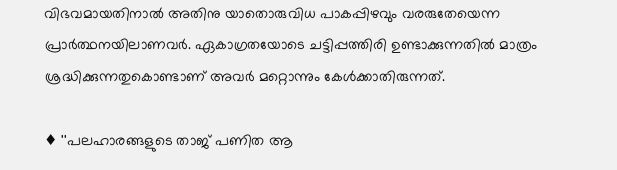വിഭവമായതിനാൽ അതിനു യാതൊരുവിധ പാകപ്പിഴവും വരരുതേയെന്ന പ്രാർത്ഥനയിലാണവർ. ഏകാഗ്രതയോടെ ചട്ടിപ്പത്തിരി ഉണ്ടാക്കുന്നതിൽ മാത്രം ശ്രദ്ധിക്കുന്നതുകൊണ്ടാണ് അവർ മറ്റൊന്നും കേൾക്കാതിരുന്നത്.

♦ ''പലഹാരങ്ങളുടെ താജ് പണിത ആ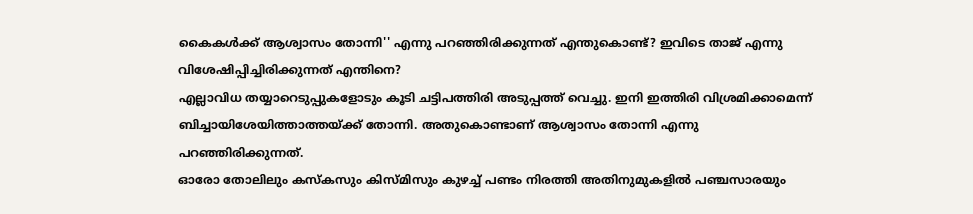കൈകൾക്ക് ആശ്വാസം തോന്നി'' എന്നു പറഞ്ഞിരിക്കുന്നത് എന്തുകൊണ്ട്? ഇവിടെ താജ് എന്നു വിശേഷിപ്പിച്ചിരിക്കുന്നത് എന്തിനെ?
എല്ലാവിധ തയ്യാറെടുപ്പുകളോടും കൂടി ചട്ടിപത്തിരി അടുപ്പത്ത് വെച്ചു. ഇനി ഇത്തിരി വിശ്രമിക്കാമെന്ന് ബിച്ചായിശേയിത്താത്തയ്ക്ക് തോന്നി. അതുകൊണ്ടാണ് ആശ്വാസം തോന്നി എന്നു പറഞ്ഞിരിക്കുന്നത്.
ഓരോ തോലിലും കസ്കസും കിസ്മിസും കുഴച്ച് പണ്ടം നിരത്തി അതിനുമുകളിൽ പഞ്ചസാരയും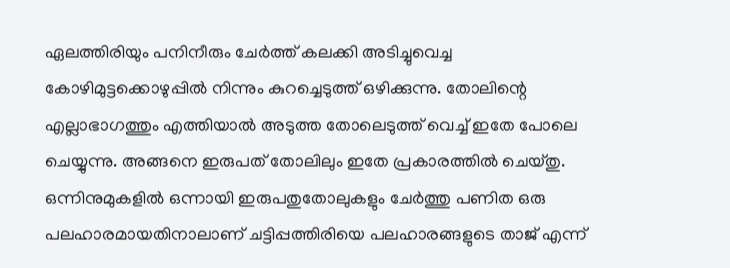ഏലത്തിരിയും പനിനീരും ചേർത്ത് കലക്കി അടിച്ചുവെച്ച കോഴിമുട്ടക്കൊഴുപ്പിൽ നിന്നും കുറച്ചെടുത്ത് ഒഴിക്കുന്നു. തോലിന്റെ എല്ലാഭാഗത്തും എത്തിയാൽ അടുത്ത തോലെടുത്ത് വെച്ച് ഇതേ പോലെ ചെയ്യുന്നു. അങ്ങനെ ഇരുപത് തോലിലും ഇതേ പ്രകാരത്തിൽ ചെയ്തു. ഒന്നിനുമുകളിൽ ഒന്നായി ഇരുപതുതോലുകളും ചേർത്തു പണിത ഒരു പലഹാരമായതിനാലാണ് ചട്ടിപ്പത്തിരിയെ പലഹാരങ്ങളുടെ താജ് എന്ന്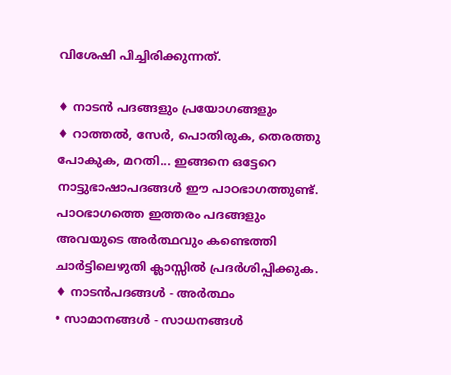വിശേഷി പിച്ചിരിക്കുന്നത്.

♦ നാടൻ പദങ്ങളും പ്രയോഗങ്ങളും
♦ റാത്തൽ, സേർ, പൊതിരുക, തെരത്തു പോകുക, മറതി... ഇങ്ങനെ ഒട്ടേറെ നാട്ടുഭാഷാപദങ്ങൾ ഈ പാഠഭാഗത്തുണ്ട്. പാഠഭാഗത്തെ ഇത്തരം പദങ്ങളും അവയുടെ അർത്ഥവും കണ്ടെത്തി ചാർട്ടിലെഴുതി ക്ലാസ്സിൽ പ്രദർശിപ്പിക്കുക.
♦ നാടൻപദങ്ങൾ - അർത്ഥം
• സാമാനങ്ങൾ - സാധനങ്ങൾ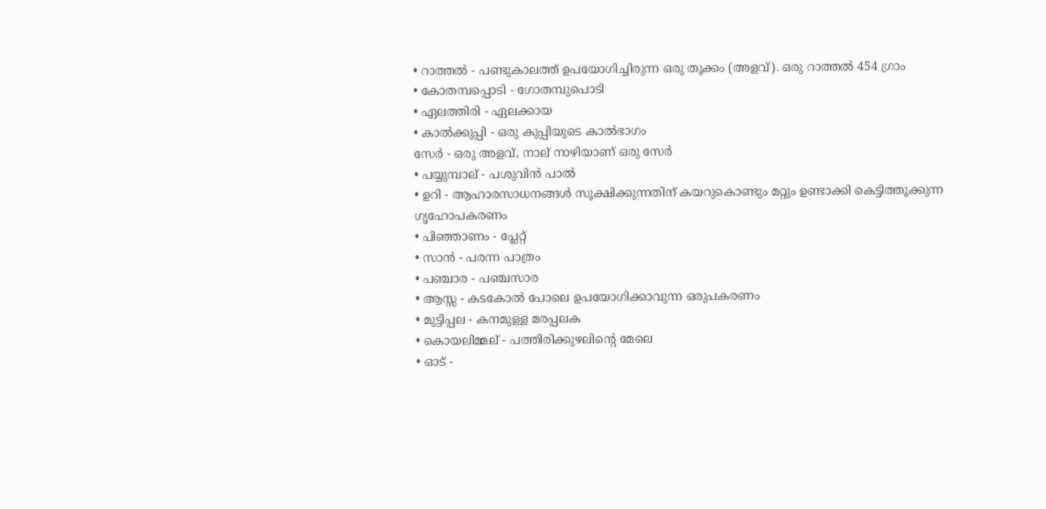• റാത്തൽ - പണ്ടുകാലത്ത് ഉപയോഗിച്ചിരുന്ന ഒരു തൂക്കം (അളവ്). ഒരു റാത്തൽ 454 ഗ്രാം
• കോതമ്പപ്പൊടി - ഗോതമ്പുപൊടി
• ഏലത്തിരി - ഏലക്കായ
• കാൽക്കുപ്പി - ഒരു കുപ്പിയുടെ കാൽഭാഗം
സേർ - ഒരു അളവ്, നാല് നാഴിയാണ് ഒരു സേർ
• പയ്യുമ്പാല് - പശുവിൻ പാൽ
• ഉറി - ആഹാരസാധനങ്ങൾ സൂക്ഷിക്കുന്നതിന് കയറുകൊണ്ടും മറ്റും ഉണ്ടാക്കി കെട്ടിത്തൂക്കുന്ന ഗൃഹോപകരണം
• പിഞ്ഞാണം - പ്ലേറ്റ്
• സാൻ - പരന്ന പാത്രം
• പഞ്ചാര - പഞ്ചസാര
• ആസ്സ - കടകോൽ പോലെ ഉപയോഗിക്കാവുന്ന ഒരുപകരണം
• മുട്ടിപ്പല - കനമുള്ള മരപ്പലക
• കൊയലിമ്മല് - പത്തിരിക്കുഴലിന്റെ മേലെ
• ഓട് -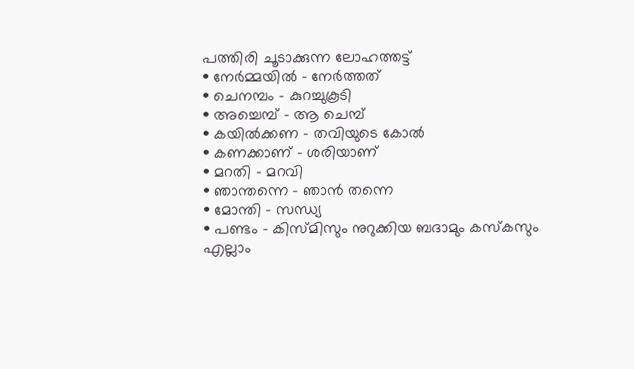പത്തിരി ചൂടാക്കുന്ന ലോഹത്തട്ട്
• നേർമ്മയിൽ - നേർത്തത്
• ചെനമ്പം - കുറച്ചുകൂടി
• അച്ചെമ്പ് - ആ ചെമ്പ്
• കയിൽക്കണ - തവിയുടെ കോൽ
• കണക്കാണ് - ശരിയാണ്
• മറതി - മറവി
• ഞാന്തന്നെ - ഞാൻ തന്നെ
• മോന്തി - സന്ധ്യ
• പണ്ടം - കിസ്മിസും നുറുക്കിയ ബദാമും കസ്കസും എല്ലാം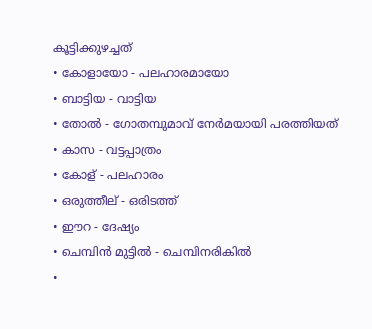കൂട്ടിക്കുഴച്ചത്
• കോളായോ - പലഹാരമായോ
• ബാട്ടിയ - വാട്ടിയ
• തോൽ - ഗോതമ്പുമാവ് നേർമയായി പരത്തിയത്
• കാസ - വട്ടപ്പാത്രം
• കോള് - പലഹാരം
• ഒരുത്തീല് - ഒരിടത്ത്
• ഈറ - ദേഷ്യം
• ചെമ്പിൻ മുട്ടിൽ - ചെമ്പിനരികിൽ
•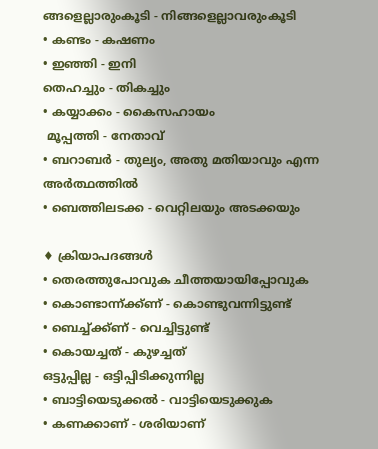ങ്ങളെല്ലാരുംകൂടി - നിങ്ങളെല്ലാവരുംകൂടി
• കണ്ടം - കഷണം
• ഇഞ്ഞി - ഇനി
തെഹച്ചും - തികച്ചും
• കയ്യാക്കം - കൈസഹായം
 മൂപ്പത്തി - നേതാവ്
• ബറാബർ - തുല്യം, അതു മതിയാവും എന്ന അർത്ഥത്തിൽ
• ബെത്തിലടക്ക - വെറ്റിലയും അടക്കയും

♦ ക്രിയാപദങ്ങൾ
• തെരത്തുപോവുക ചീത്തയായിപ്പോവുക
• കൊണ്ടാന്ന്ക്ക്ണ് - കൊണ്ടുവന്നിട്ടുണ്ട്
• ബെച്ച്ക്ക്ണ് - വെച്ചിട്ടുണ്ട്
• കൊയച്ചത് - കുഴച്ചത്
ഒട്ടുപ്പില്ല - ഒട്ടിപ്പിടിക്കുന്നില്ല
• ബാട്ടിയെടുക്കൽ - വാട്ടിയെടുക്കുക
• കണക്കാണ് - ശരിയാണ്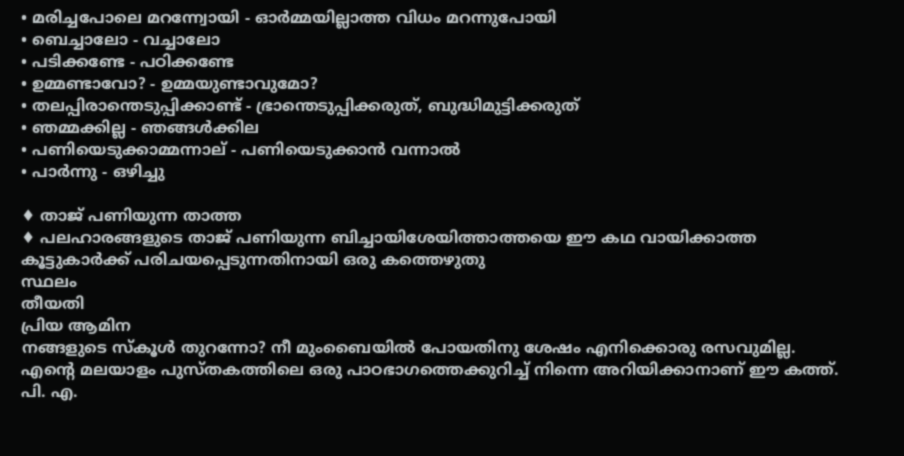• മരിച്ചപോലെ മറന്ന്വോയി - ഓർമ്മയില്ലാത്ത വിധം മറന്നുപോയി
• ബെച്ചാലോ - വച്ചാലോ
• പടിക്കണ്ടേ - പഠിക്കണ്ടേ
• ഉമ്മണ്ടാവോ? - ഉമ്മയുണ്ടാവുമോ?
• തലപ്പിരാന്തെടുപ്പിക്കാണ്ട് - ഭ്രാന്തെടുപ്പിക്കരുത്, ബുദ്ധിമുട്ടിക്കരുത്
• ഞമ്മക്കില്ല - ഞങ്ങൾക്കില
• പണിയെടുക്കാമ്മന്നാല് - പണിയെടുക്കാൻ വന്നാൽ
• പാർന്നു - ഒഴിച്ചു

♦ താജ് പണിയുന്ന താത്ത
♦ പലഹാരങ്ങളുടെ താജ് പണിയുന്ന ബിച്ചായിശേയിത്താത്തയെ ഈ കഥ വായിക്കാത്ത കൂട്ടുകാർക്ക് പരിചയപ്പെടുന്നതിനായി ഒരു കത്തെഴുതു
സ്ഥലം
തീയതി
പ്രിയ ആമിന
നങ്ങളുടെ സ്കൂൾ തുറന്നോ? നീ മുംബൈയിൽ പോയതിനു ശേഷം എനിക്കൊരു രസവുമില്ല. എന്റെ മലയാളം പുസ്തകത്തിലെ ഒരു പാഠഭാഗത്തെക്കുറിച്ച് നിന്നെ അറിയിക്കാനാണ് ഈ കത്ത്. പി. എ.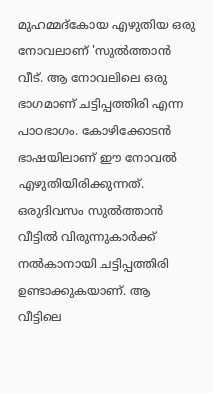മുഹമ്മദ്കോയ എഴുതിയ ഒരു നോവലാണ് 'സുൽത്താൻ വീട്. ആ നോവലിലെ ഒരു ഭാഗമാണ് ചട്ടിപ്പത്തിരി എന്ന പാഠഭാഗം. കോഴിക്കോടൻ ഭാഷയിലാണ് ഈ നോവൽ എഴുതിയിരിക്കുന്നത്. ഒരുദിവസം സുൽത്താൻ വീട്ടിൽ വിരുന്നുകാർക്ക് നൽകാനായി ചട്ടിപ്പത്തിരി ഉണ്ടാക്കുകയാണ്. ആ വീട്ടിലെ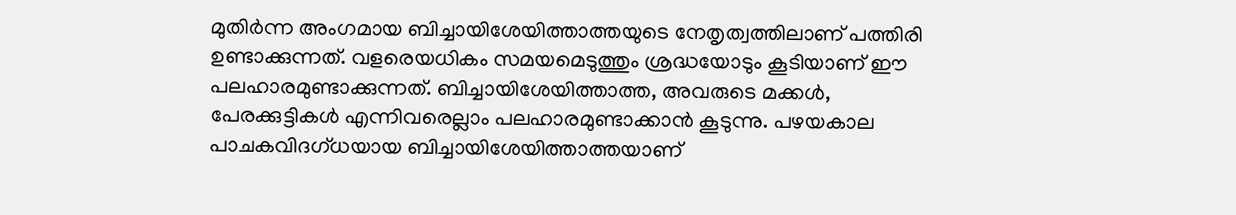മുതിർന്ന അംഗമായ ബിച്ചായിശേയിത്താത്തയുടെ നേതൃത്വത്തിലാണ് പത്തിരി ഉണ്ടാക്കുന്നത്. വളരെയധികം സമയമെടുത്തും ശ്രദ്ധയോടും കൂടിയാണ് ഈ പലഹാരമുണ്ടാക്കുന്നത്. ബിച്ചായിശേയിത്താത്ത, അവരുടെ മക്കൾ, പേരക്കുട്ടികൾ എന്നിവരെല്ലാം പലഹാരമുണ്ടാക്കാൻ കൂടുന്നു. പഴയകാല പാചകവിദഗ്ധയായ ബിച്ചായിശേയിത്താത്തയാണ്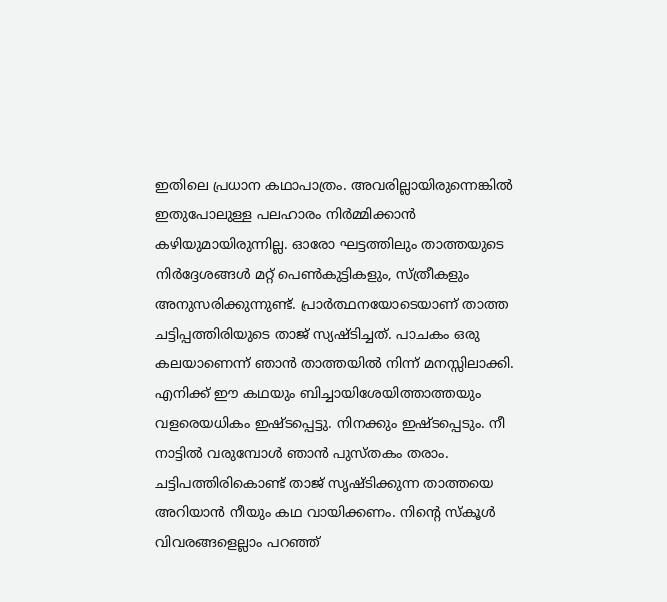ഇതിലെ പ്രധാന കഥാപാത്രം. അവരില്ലായിരുന്നെങ്കിൽ ഇതുപോലുള്ള പലഹാരം നിർമ്മിക്കാൻ കഴിയുമായിരുന്നില്ല. ഓരോ ഘട്ടത്തിലും താത്തയുടെ നിർദ്ദേശങ്ങൾ മറ്റ് പെൺകുട്ടികളും, സ്ത്രീകളും അനുസരിക്കുന്നുണ്ട്. പ്രാർത്ഥനയോടെയാണ് താത്ത ചട്ടിപ്പത്തിരിയുടെ താജ് സ്യഷ്ടിച്ചത്. പാചകം ഒരു കലയാണെന്ന് ഞാൻ താത്തയിൽ നിന്ന് മനസ്സിലാക്കി.
എനിക്ക് ഈ കഥയും ബിച്ചായിശേയിത്താത്തയും വളരെയധികം ഇഷ്ടപ്പെട്ടു. നിനക്കും ഇഷ്ടപ്പെടും. നീ നാട്ടിൽ വരുമ്പോൾ ഞാൻ പുസ്തകം തരാം. ചട്ടിപത്തിരികൊണ്ട് താജ് സൃഷ്ടിക്കുന്ന താത്തയെ അറിയാൻ നീയും കഥ വായിക്കണം. നിന്റെ സ്കൂൾ വിവരങ്ങളെല്ലാം പറഞ്ഞ്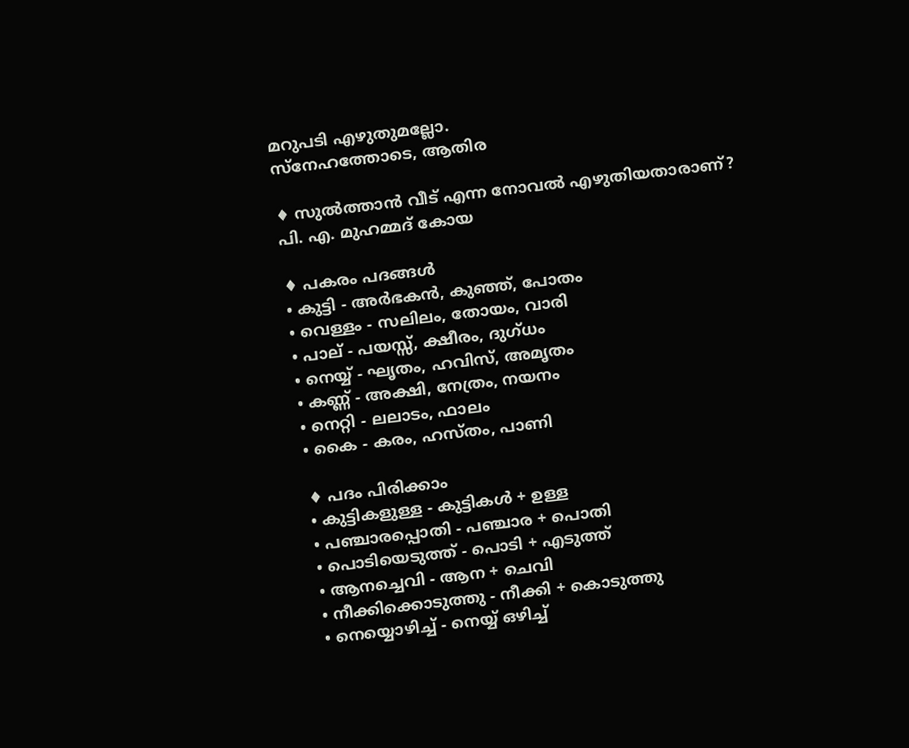മറുപടി എഴുതുമല്ലോ.
സ്നേഹത്തോടെ, ആതിര

♦ സുൽത്താൻ വീട് എന്ന നോവൽ എഴുതിയതാരാണ്?
പി. എ. മുഹമ്മദ് കോയ

♦ പകരം പദങ്ങൾ
• കുട്ടി - അർഭകൻ, കുഞ്ഞ്, പോതം
• വെള്ളം - സലിലം, തോയം, വാരി
• പാല് - പയസ്സ്, ക്ഷീരം, ദുഗ്ധം
• നെയ്യ് - ഘൃതം, ഹവിസ്, അമൃതം
• കണ്ണ് - അക്ഷി, നേത്രം, നയനം
• നെറ്റി - ലലാടം, ഫാലം
• കൈ - കരം, ഹസ്തം, പാണി

♦ പദം പിരിക്കാം
• കുട്ടികളുള്ള - കുട്ടികൾ + ഉള്ള
• പഞ്ചാരപ്പൊതി - പഞ്ചാര + പൊതി
• പൊടിയെടുത്ത് - പൊടി + എടുത്ത്
• ആനച്ചെവി - ആന + ചെവി
• നീക്കിക്കൊടുത്തു - നീക്കി + കൊടുത്തു
• നെയ്യൊഴിച്ച് - നെയ്യ് ഒഴിച്ച്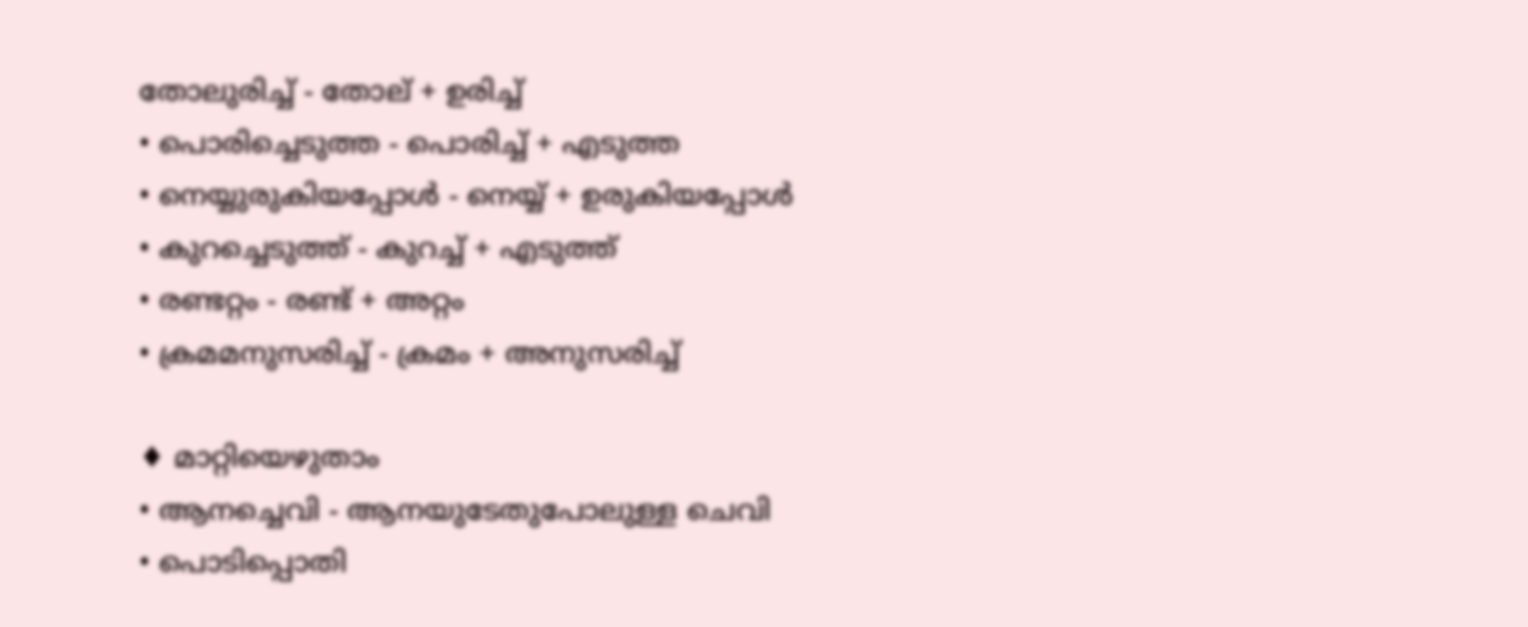തോലുരിച്ച് - തോല് + ഉരിച്ച്
• പൊരിച്ചെടുത്ത - പൊരിച്ച് + എടുത്ത
• നെയ്യുരുകിയപ്പോൾ - നെയ്യ് + ഉരുകിയപ്പോൾ
• കുറച്ചെടുത്ത് - കുറച്ച് + എടുത്ത്
• രണ്ടറ്റം - രണ്ട് + അറ്റം
• ക്രമമനുസരിച്ച് - ക്രമം + അനുസരിച്ച്

♦ മാറ്റിയെഴുതാം
• ആനച്ചെവി - ആനയുടേതുപോലുള്ള ചെവി
• പൊടിപ്പൊതി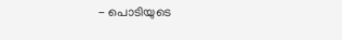- പൊടിയുടെ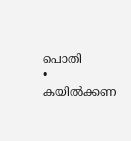പൊതി
• കയിൽക്കണ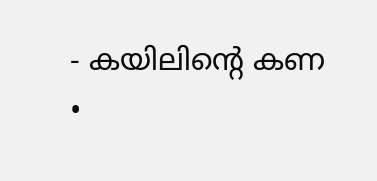- കയിലിന്റെ കണ
•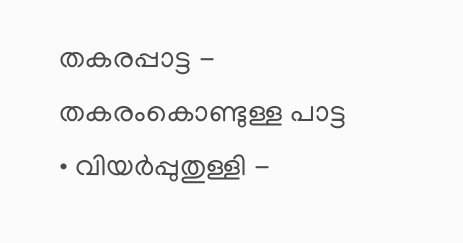തകരപ്പാട്ട - തകരംകൊണ്ടുള്ള പാട്ട
• വിയർപ്പുതുള്ളി -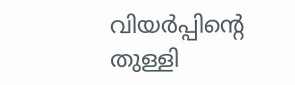വിയർപ്പിന്റെ തുള്ളി